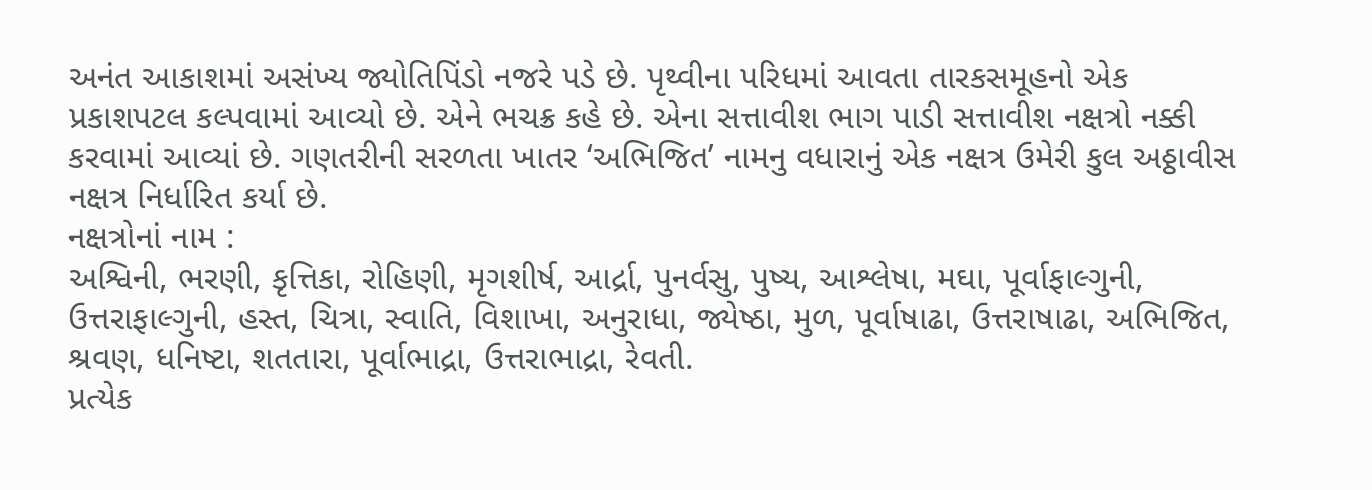અનંત આકાશમાં અસંખ્ય જ્યોતિપિંડો નજરે પડે છે. પૃથ્વીના પરિધમાં આવતા તારકસમૂહનો એક પ્રકાશપટલ કલ્પવામાં આવ્યો છે. એને ભચક્ર કહે છે. એના સત્તાવીશ ભાગ પાડી સત્તાવીશ નક્ષત્રો નક્કી કરવામાં આવ્યાં છે. ગણતરીની સરળતા ખાતર ‘અભિજિત’ નામનુ વધારાનું એક નક્ષત્ર ઉમેરી કુલ અઠ્ઠાવીસ નક્ષત્ર નિર્ધારિત કર્યા છે.
નક્ષત્રોનાં નામ :
અશ્વિની, ભરણી, કૃત્તિકા, રોહિણી, મૃગશીર્ષ, આર્દ્રા, પુનર્વસુ, પુષ્ય, આશ્લેષા, મઘા, પૂર્વાફાલ્ગુની, ઉત્તરાફાલ્ગુની, હસ્ત, ચિત્રા, સ્વાતિ, વિશાખા, અનુરાધા, જ્યેષ્ઠા, મુળ, પૂર્વાષાઢા, ઉત્તરાષાઢા, અભિજિત, શ્રવણ, ધનિષ્ટા, શતતારા, પૂર્વાભાદ્રા, ઉત્તરાભાદ્રા, રેવતી.
પ્રત્યેક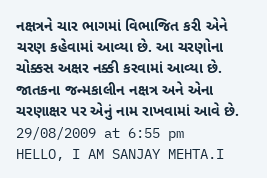નક્ષત્રને ચાર ભાગમાં વિભાજિત કરી એને ચરણ કહેવામાં આવ્યા છે. આ ચરણોના ચોક્કસ અક્ષર નક્કી કરવામાં આવ્યા છે. જાતકના જન્મકાલીન નક્ષત્ર અને એના ચરણાક્ષર પર એનું નામ રાખવામાં આવે છે.
29/08/2009 at 6:55 pm
HELLO, I AM SANJAY MEHTA.I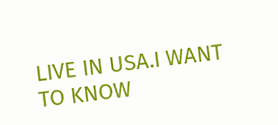LIVE IN USA.I WANT TO KNOW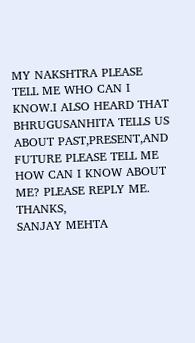MY NAKSHTRA PLEASE TELL ME WHO CAN I KNOW.I ALSO HEARD THAT BHRUGUSANHITA TELLS US ABOUT PAST,PRESENT,AND FUTURE PLEASE TELL ME HOW CAN I KNOW ABOUT ME? PLEASE REPLY ME.
THANKS,
SANJAY MEHTA